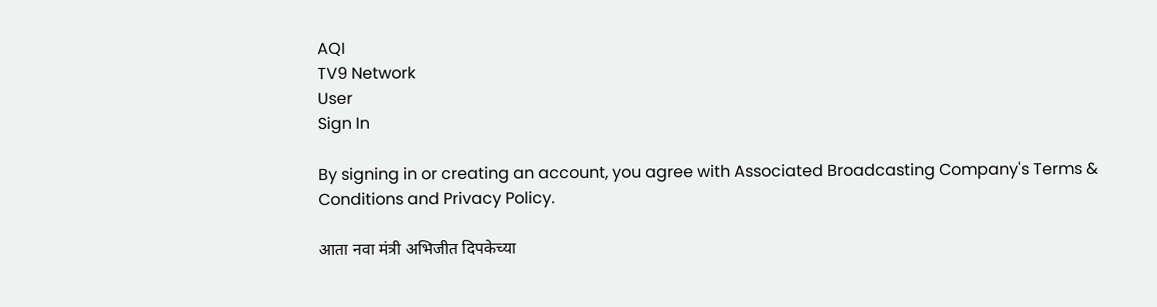AQI
TV9 Network
User
Sign In

By signing in or creating an account, you agree with Associated Broadcasting Company's Terms & Conditions and Privacy Policy.

आता नवा मंत्री अभिजीत दिपकेच्या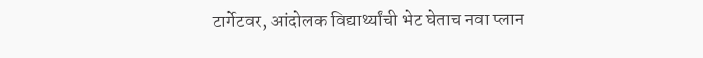टार्गेटवर, आंदोलक विद्यार्थ्यांची भेट घेताच नवा प्लान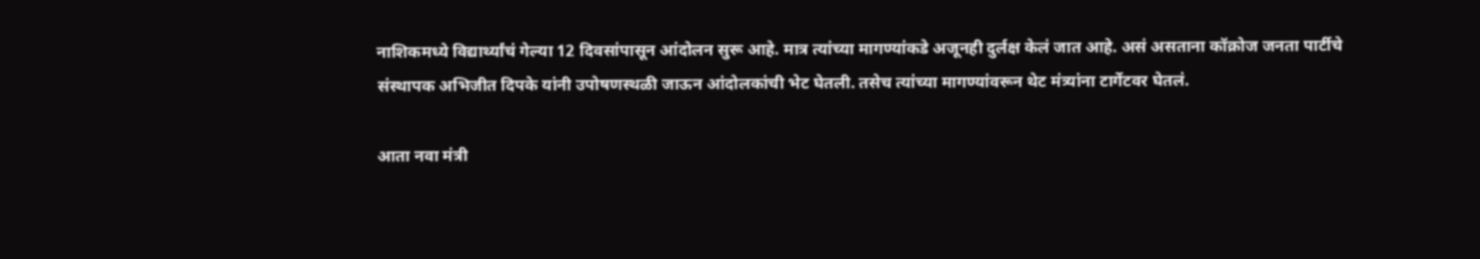नाशिकमध्ये विद्यार्थ्यांचं गेल्या 12 दिवसांपासून आंदोलन सुरू आहे. मात्र त्यांच्या मागण्यांकडे अजूनही दुर्लक्ष केलं जात आहे. असं असताना कॉक्रोज जनता पार्टीचे संस्थापक अभिजीत दिपके यांनी उपोषणस्थळी जाऊन आंदोलकांची भेट घेतली. तसेच त्यांच्या मागण्यांवरून थेट मंत्र्यांना टार्गेटवर घेतलं.

आता नवा मंत्री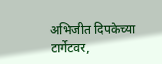अभिजीत दिपकेच्या टार्गेटवर,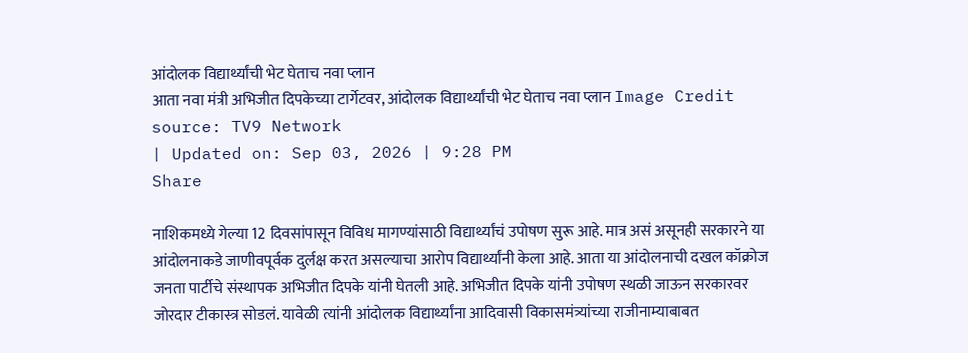आंदोलक विद्यार्थ्यांची भेट घेताच नवा प्लान
आता नवा मंत्री अभिजीत दिपकेच्या टार्गेटवर, आंदोलक विद्यार्थ्यांची भेट घेताच नवा प्लान Image Credit source: TV9 Network
| Updated on: Sep 03, 2026 | 9:28 PM
Share

नाशिकमध्ये गेल्या 12 दिवसांपासून विविध मागण्यांसाठी विद्यार्थ्यांचं उपोषण सुरू आहे. मात्र असं असूनही सरकारने या आंदोलनाकडे जाणीवपूर्वक दुर्लक्ष करत असल्याचा आरोप विद्यार्थ्यांनी केला आहे. आता या आंदोलनाची दखल कॉक्रोज जनता पार्टीचे संस्थापक अभिजीत दिपके यांनी घेतली आहे. अभिजीत दिपके यांनी उपोषण स्थळी जाऊन सरकारवर जोरदार टीकास्त्र सोडलं. यावेळी त्यांनी आंदोलक विद्यार्थ्यांना आदिवासी विकासमंत्र्यांच्या राजीनाम्याबाबत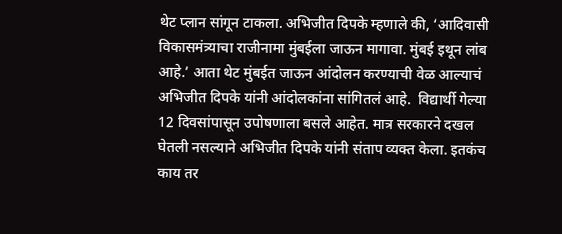थेट प्लान सांगून टाकला. अभिजीत दिपके म्हणाले की, ‘आदिवासी विकासमंत्र्याचा राजीनामा मुंबईला जाऊन मागावा. मुंबई इथून लांब आहे.’ आता थेट मुंबईत जाऊन आंदोलन करण्याची वेळ आल्याचं अभिजीत दिपके यांनी आंदोलकांना सांगितलं आहे.  विद्यार्थी गेल्या 12 दिवसांपासून उपोषणाला बसले आहेत. मात्र सरकारने दखल घेतली नसल्याने अभिजीत दिपके यांनी संताप व्यक्त केला. इतकंच काय तर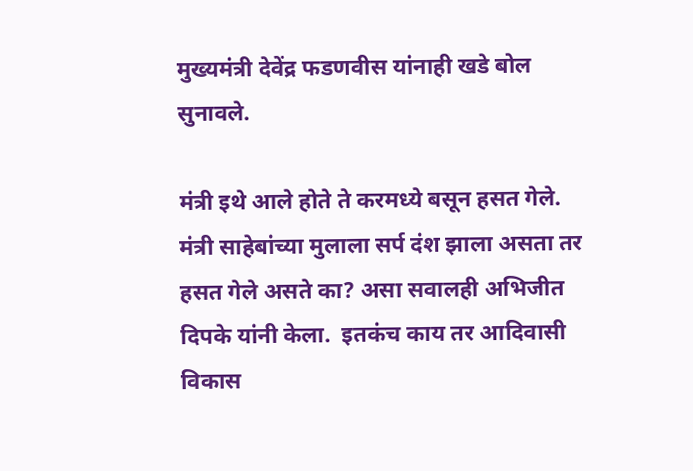मुख्यमंत्री देवेंद्र फडणवीस यांनाही खडे बोल सुनावले.

मंत्री इथे आले होते ते करमध्ये बसून हसत गेले.  मंत्री साहेबांच्या मुलाला सर्प दंश झाला असता तर हसत गेले असते का? असा सवालही अभिजीत दिपके यांनी केला.  इतकंच काय तर आदिवासी विकास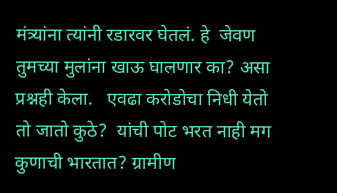मंत्र्यांना त्यांनी रडारवर घेतलं. हे  जेवण तुमच्या मुलांना खाऊ घालणार का? असा प्रश्नही केला.   एवढा करोडोचा निधी येतो तो जातो कुठे?  यांची पोट भरत नाही मग कुणाची भारतात? ग्रामीण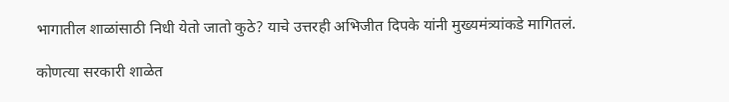भागातील शाळांसाठी निधी येतो जातो कुठे? याचे उत्तरही अभिजीत दिपके यांनी मुख्यमंत्र्यांकडे मागितलं.

कोणत्या सरकारी शाळेत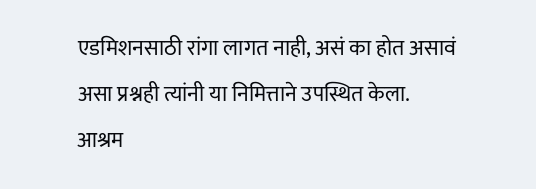एडमिशनसाठी रांगा लागत नाही, असं का होत असावं असा प्रश्नही त्यांनी या निमित्ताने उपस्थित केला.  आश्रम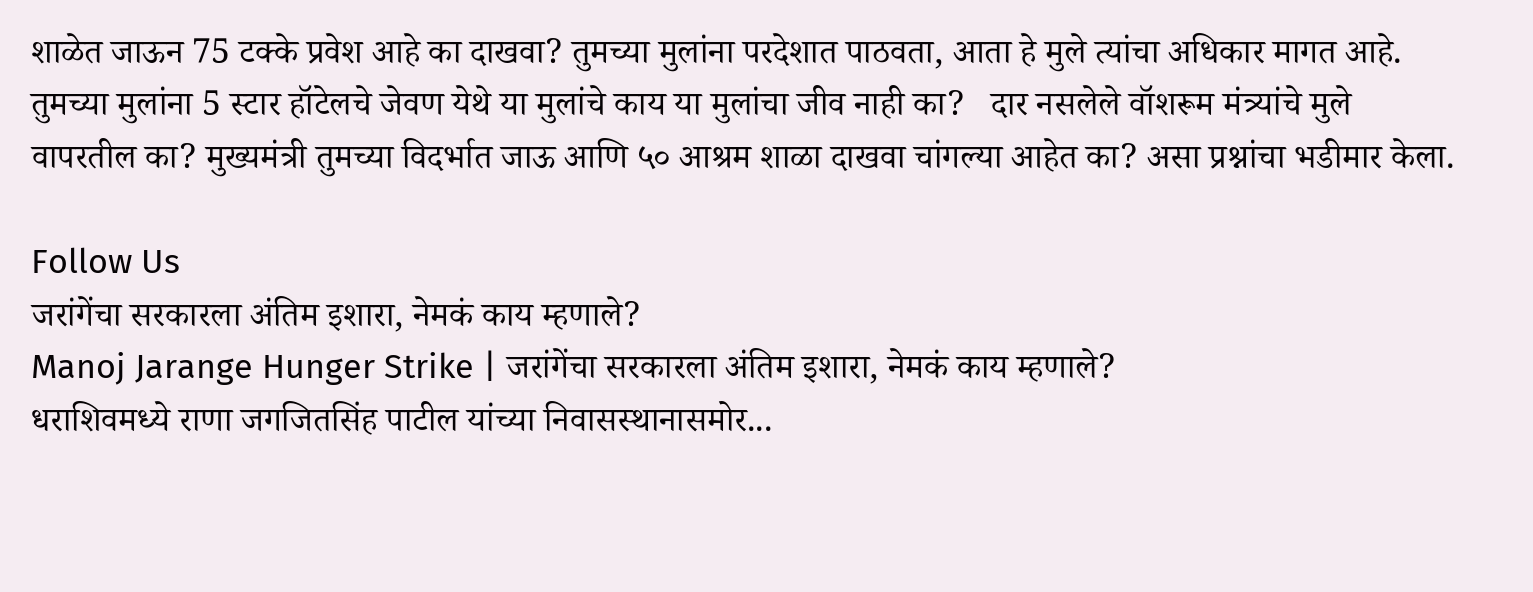शाळेत जाऊन 75 टक्के प्रवेश आहे का दाखवा? तुमच्या मुलांना परदेशात पाठवता, आता हे मुले त्यांचा अधिकार मागत आहे.  तुमच्या मुलांना 5 स्टार हॉटेलचे जेवण येथे या मुलांचे काय या मुलांचा जीव नाही का?   दार नसलेले वॉशरूम मंत्र्यांचे मुले वापरतील का? मुख्यमंत्री तुमच्या विदर्भात जाऊ आणि ५० आश्रम शाळा दाखवा चांगल्या आहेत का? असा प्रश्नांचा भडीमार केला.

Follow Us
जरांगेंचा सरकारला अंतिम इशारा, नेमकं काय म्हणाले?
Manoj Jarange Hunger Strike | जरांगेंचा सरकारला अंतिम इशारा, नेमकं काय म्हणाले?
धराशिवमध्ये राणा जगजितसिंह पाटील यांच्या निवासस्थानासमोर...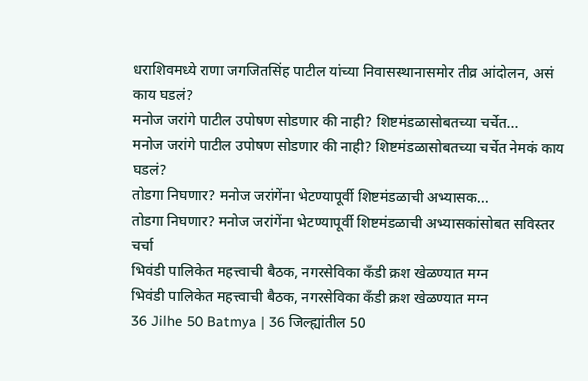धराशिवमध्ये राणा जगजितसिंह पाटील यांच्या निवासस्थानासमोर तीव्र आंदोलन, असं काय घडलं?
मनोज जरांगे पाटील उपोषण सोडणार की नाही? शिष्टमंडळासोबतच्या चर्चेत...
मनोज जरांगे पाटील उपोषण सोडणार की नाही? शिष्टमंडळासोबतच्या चर्चेत नेमकं काय घडलं?
तोडगा निघणार? मनोज जरांगेंना भेटण्यापूर्वी शिष्टमंडळाची अभ्यासक...
तोडगा निघणार? मनोज जरांगेंना भेटण्यापूर्वी शिष्टमंडळाची अभ्यासकांसोबत सविस्तर चर्चा
भिवंडी पालिकेत महत्त्वाची बैठक, नगरसेविका कँडी क्रश खेळण्यात मग्न
भिवंडी पालिकेत महत्त्वाची बैठक, नगरसेविका कँडी क्रश खेळण्यात मग्न
36 Jilhe 50 Batmya | 36 जिल्ह्यांतील 50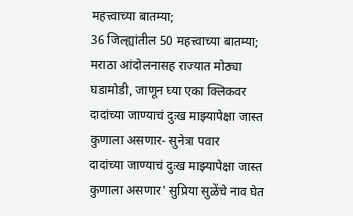महत्त्वाच्या बातम्या;
36 जिल्ह्यांतील 50 महत्त्वाच्या बातम्या; मराठा आंदोलनासह राज्यात मोठ्या घडामोडी, जाणून घ्या एका क्लिकवर
दादांच्या जाण्याचं दुःख माझ्यापेक्षा जास्त कुणाला असणार- सुनेत्रा पवार
दादांच्या जाण्याचं दुःख माझ्यापेक्षा जास्त कुणाला असणार' सुप्रिया सुळेंचे नाव घेत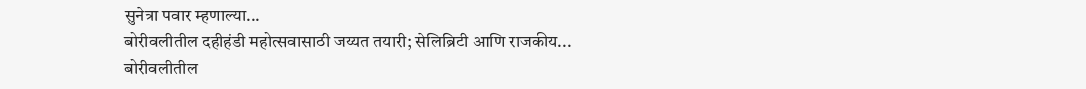सुनेत्रा पवार म्हणाल्या...
बोरीवलीतील दहीहंडी महोत्सवासाठी जय्यत तयारी; सेलिब्रिटी आणि राजकीय...
बोरीवलीतील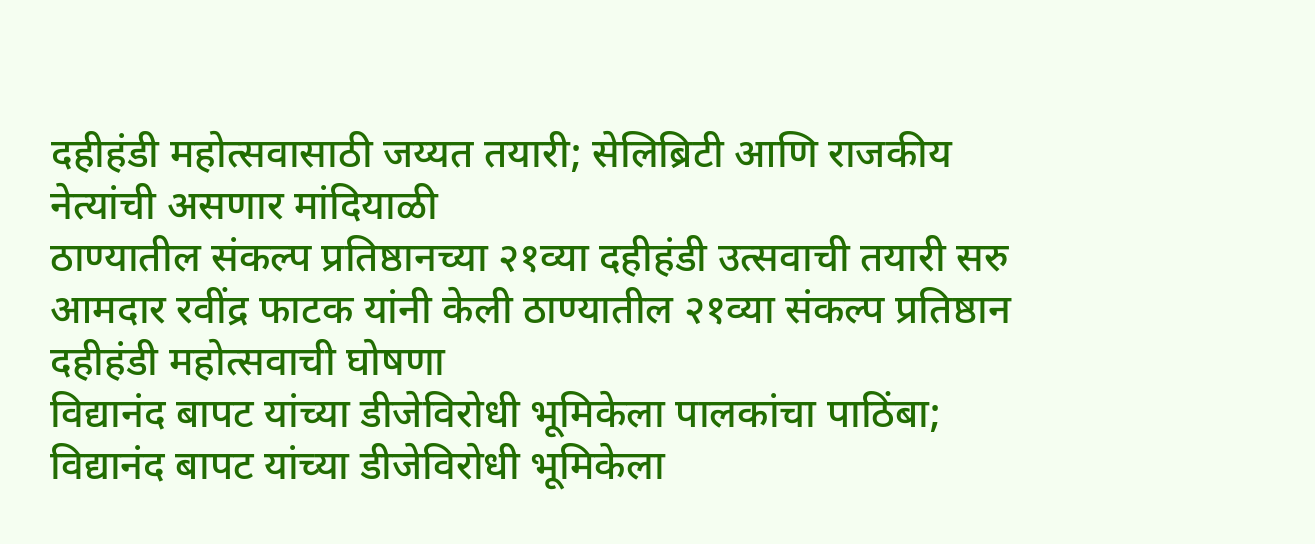दहीहंडी महोत्सवासाठी जय्यत तयारी; सेलिब्रिटी आणि राजकीय नेत्यांची असणार मांदियाळी
ठाण्यातील संकल्प प्रतिष्ठानच्या २१व्या दहीहंडी उत्सवाची तयारी सरु
आमदार रवींद्र फाटक यांनी केली ठाण्यातील २१व्या संकल्प प्रतिष्ठान दहीहंडी महोत्सवाची घोषणा
विद्यानंद बापट यांच्या डीजेविरोधी भूमिकेला पालकांचा पाठिंबा;
विद्यानंद बापट यांच्या डीजेविरोधी भूमिकेला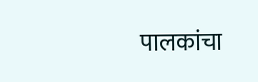पालकांचा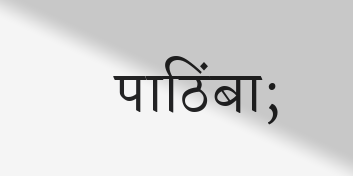पाठिंबा;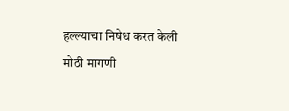हल्ल्याचा निषेध करत केली मोठी मागणी